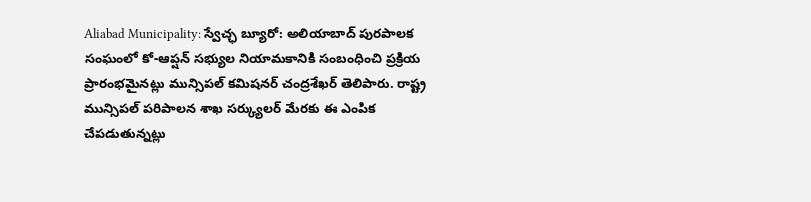Aliabad Municipality: స్వేచ్ఛ బ్యూరో: అలియాబాద్ పురపాలక సంఘంలో కో-ఆప్షన్ సభ్యుల నియామకానికి సంబంధించి ప్రక్రియ ప్రారంభమైనట్లు మున్సిపల్ కమిషనర్ చంద్రశేఖర్ తెలిపారు. రాష్ట్ర మున్సిపల్ పరిపాలన శాఖ సర్క్యులర్ మేరకు ఈ ఎంపిక చేపడుతున్నట్లు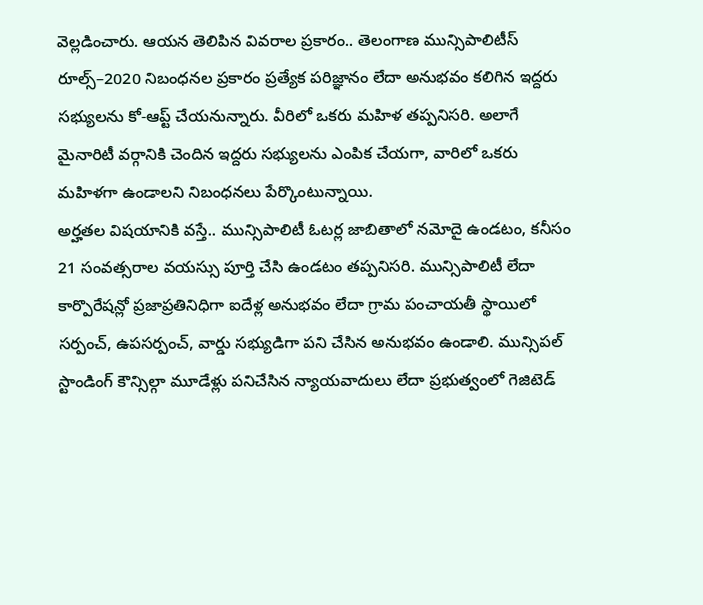వెల్లడించారు. ఆయన తెలిపిన వివరాల ప్రకారం.. తెలంగాణ మున్సిపాలిటీస్ రూల్స్–2020 నిబంధనల ప్రకారం ప్రత్యేక పరిజ్ఞానం లేదా అనుభవం కలిగిన ఇద్దరు సభ్యులను కో-ఆప్ట్ చేయనున్నారు. వీరిలో ఒకరు మహిళ తప్పనిసరి. అలాగే మైనారిటీ వర్గానికి చెందిన ఇద్దరు సభ్యులను ఎంపిక చేయగా, వారిలో ఒకరు మహిళగా ఉండాలని నిబంధనలు పేర్కొంటున్నాయి.
అర్హతల విషయానికి వస్తే.. మున్సిపాలిటీ ఓటర్ల జాబితాలో నమోదై ఉండటం, కనీసం 21 సంవత్సరాల వయస్సు పూర్తి చేసి ఉండటం తప్పనిసరి. మున్సిపాలిటీ లేదా కార్పొరేషన్లో ప్రజాప్రతినిధిగా ఐదేళ్ల అనుభవం లేదా గ్రామ పంచాయతీ స్థాయిలో సర్పంచ్, ఉపసర్పంచ్, వార్డు సభ్యుడిగా పని చేసిన అనుభవం ఉండాలి. మున్సిపల్ స్టాండింగ్ కౌన్సిల్గా మూడేళ్లు పనిచేసిన న్యాయవాదులు లేదా ప్రభుత్వంలో గెజిటెడ్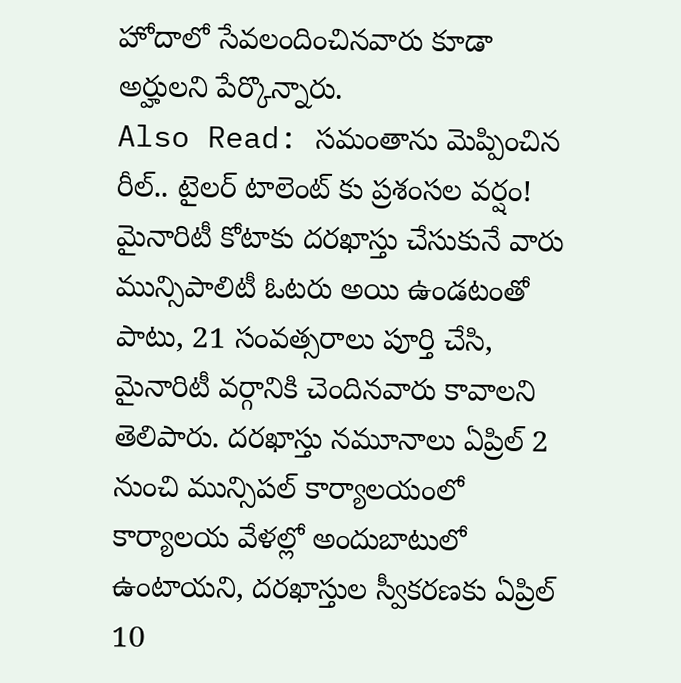హోదాలో సేవలందించినవారు కూడా అర్హులని పేర్కొన్నారు.
Also Read: సమంతాను మెప్పించిన రీల్.. టైలర్ టాలెంట్ కు ప్రశంసల వర్షం!
మైనారిటీ కోటాకు దరఖాస్తు చేసుకునే వారు మున్సిపాలిటీ ఓటరు అయి ఉండటంతో పాటు, 21 సంవత్సరాలు పూర్తి చేసి, మైనారిటీ వర్గానికి చెందినవారు కావాలని తెలిపారు. దరఖాస్తు నమూనాలు ఏప్రిల్ 2 నుంచి మున్సిపల్ కార్యాలయంలో కార్యాలయ వేళల్లో అందుబాటులో ఉంటాయని, దరఖాస్తుల స్వీకరణకు ఏప్రిల్ 10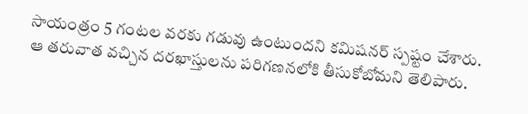సాయంత్రం 5 గంటల వరకు గడువు ఉంటుందని కమిషనర్ స్పష్టం చేశారు. ఆ తరువాత వచ్చిన దరఖాస్తులను పరిగణనలోకి తీసుకోబోమని తెలిపారు.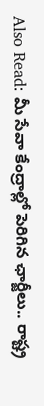Also Read: మీ సేవా కేంద్రాల్లో పెరిగిన ఛార్జీలు.. రాష్ట్ర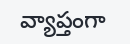వ్యాప్తంగా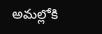అమల్లోకి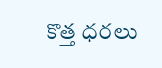కొత్త ధరలు